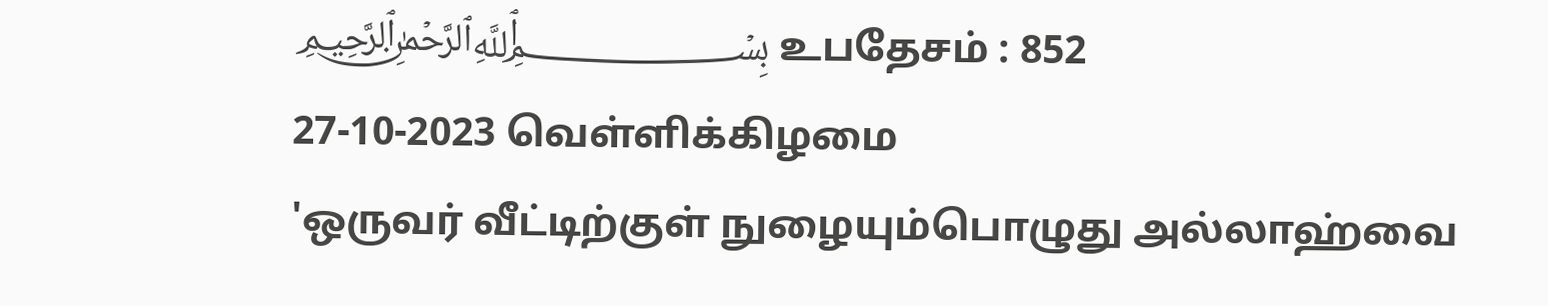﷽ உபதேசம் : 852
27-10-2023 வெள்ளிக்கிழமை
'ஒருவர் வீட்டிற்குள் நுழையும்பொழுது அல்லாஹ்வை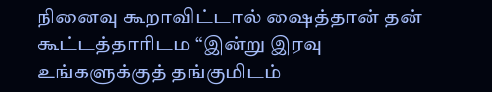நினைவு கூறாவிட்டால் ஷைத்தான் தன் கூட்டத்தாரிடம “இன்று இரவு உங்களுக்குத் தங்குமிடம்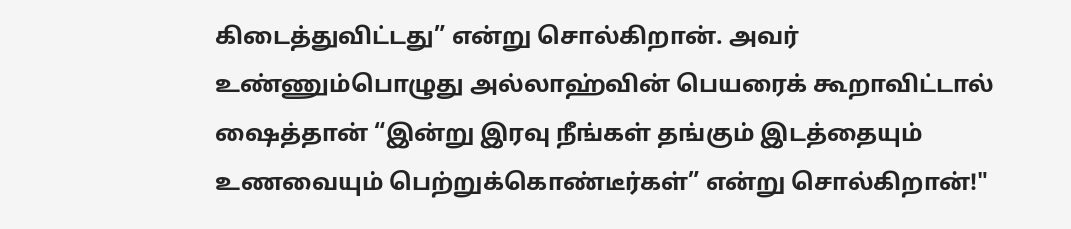கிடைத்துவிட்டது” என்று சொல்கிறான். அவர் உண்ணும்பொழுது அல்லாஹ்வின் பெயரைக் கூறாவிட்டால் ஷைத்தான் “இன்று இரவு நீங்கள் தங்கும் இடத்தையும் உணவையும் பெற்றுக்கொண்டீர்கள்” என்று சொல்கிறான்!"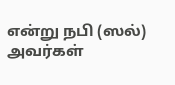என்று நபி (ஸல்) அவர்கள்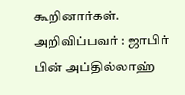கூறினார்கள்.
அறிவிப்பவர் : ஜாபிர் பின் அப்தில்லாஹ்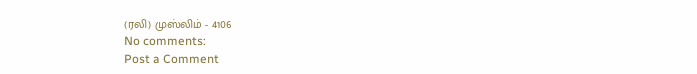(ரலி) முஸ்லிம் - 4106
No comments:
Post a Comment